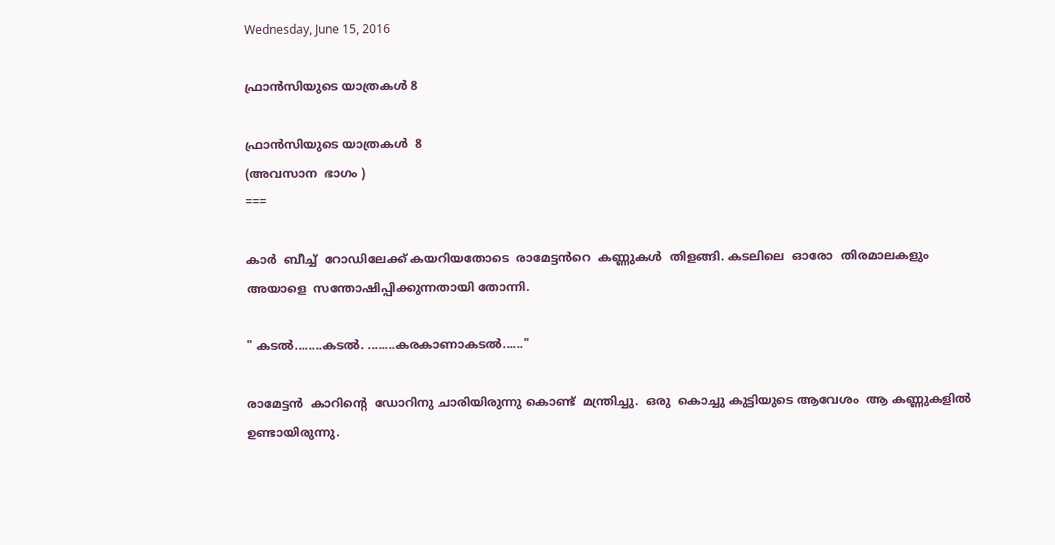Wednesday, June 15, 2016

ഫ്രാന്‍സിയുടെ യാത്രകള്‍ 8

ഫ്രാന്‍സിയുടെ യാത്രകള്‍  8
(അവസാന  ഭാഗം )
===

കാർ  ബീച്ച്  റോഡിലേക്ക് കയറിയതോടെ  രാമേട്ടൻറെ  കണ്ണുകള്‍  തിളങ്ങി. കടലിലെ  ഓരോ  തിരമാലകളും അയാളെ  സന്തോഷിപ്പിക്കുന്നതായി തോന്നി.

" കടൽ........കടൽ. ........കരകാണാകടൽ......"

രാമേട്ടൻ  കാറിന്റെ  ഡോറിനു ചാരിയിരുന്നു കൊണ്ട്  മന്ത്രിച്ചു.  ഒരു  കൊച്ചു കുട്ടിയുടെ ആവേശം  ആ കണ്ണുകളിൽ  ഉണ്ടായിരുന്നു.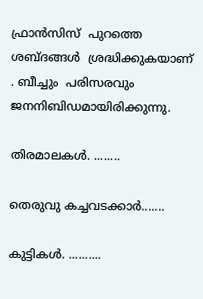ഫ്രാന്‍സിസ്  പുറത്തെ ശബ്ദങ്ങള്‍  ശ്രദ്ധിക്കുകയാണ് . ബീച്ചും  പരിസരവും ജനനിബിഡമായിരിക്കുന്നു.

തിരമാലകള്‍. ........

തെരുവു കച്ചവടക്കാർ.......

കുട്ടികള്‍. ..........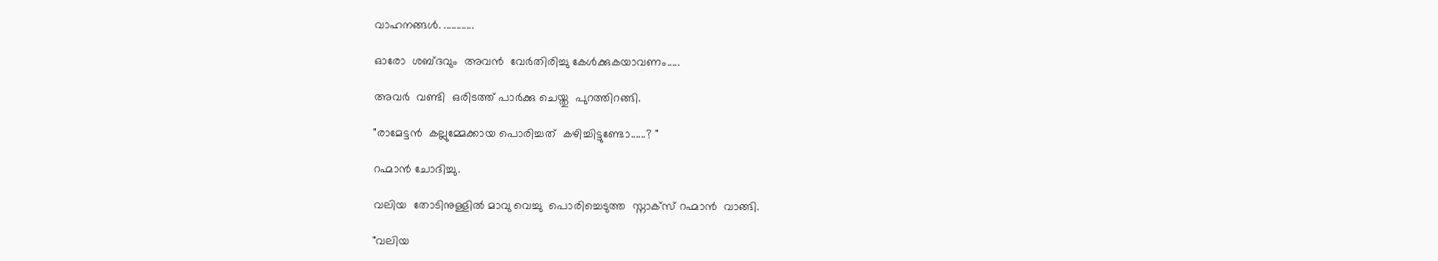വാഹനങ്ങള്‍. ............

ഓരോ  ശബ്ദവും  അവന്‍  വേർതിരിച്ചു കേൾക്കുകയാവണം.....

അവർ  വണ്ടി  ഒരിടത്ത് പാർക്കു ചെയ്തു  പുറത്തിറങ്ങി.

"രാമേട്ടൻ  കല്ലുമ്മേക്കായ പൊരിച്ചത്  കഴിച്ചിട്ടുണ്ടോ......? "

റഹ്മാന്‍ ചോദിച്ചു.

വലിയ  തോടിനുള്ളിൽ മാവു വെച്ചു  പൊരിച്ചെടുത്ത  സ്നാക്സ് റഹ്മാന്‍  വാങ്ങി.

"വലിയ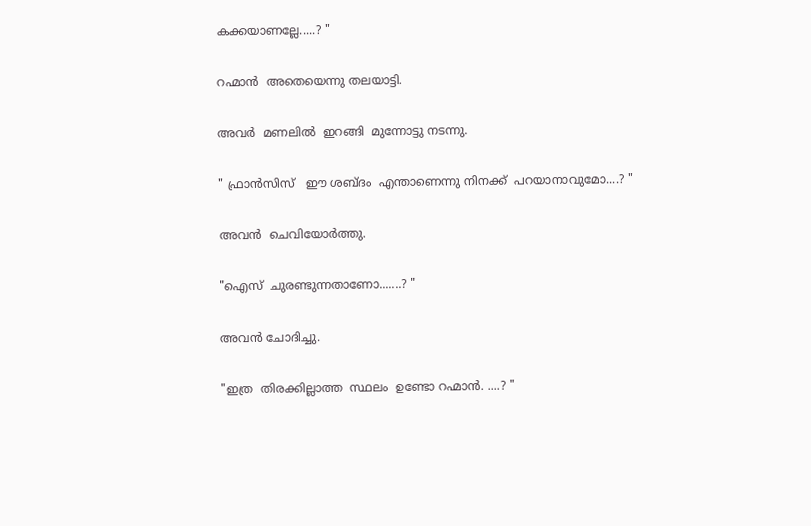കക്കയാണല്ലേ.....? "

റഹ്മാന്‍  അതെയെന്നു തലയാട്ടി.

അവര്‍  മണലില്‍  ഇറങ്ങി  മുന്നോട്ടു നടന്നു.

" ഫ്രാന്‍സിസ്   ഈ ശബ്ദം  എന്താണെന്നു നിനക്ക്  പറയാനാവുമോ....? "

അവൻ  ചെവിയോർത്തു.

"ഐസ്  ചുരണ്ടുന്നതാണോ.......? "

അവൻ ചോദിച്ചു.

"ഇത്ര  തിരക്കില്ലാത്ത  സ്ഥലം  ഉണ്ടോ റഹ്മാന്‍. ....? "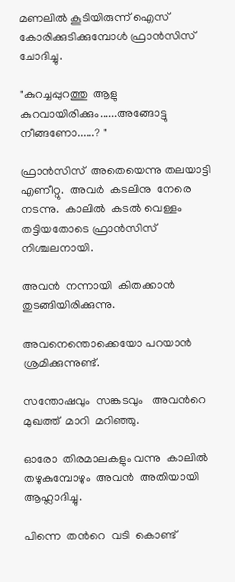മണലിൽ കൂടിയിരുന്ന് ഐസ്  കോരിക്കുടിക്കുമ്പോൾ ഫ്രാന്‍സിസ് ചോദിച്ചു.

"കുറച്ചപ്പുറത്തു  ആളു  കുറവായിരിക്കും......അങ്ങോട്ടു  നീങ്ങണോ......? "

ഫ്രാന്‍സിസ്  അതെയെന്നു തലയാട്ടി  എണീറ്റു.  അവര്‍  കടലിനു  നേരെ  നടന്നു.  കാലില്‍  കടൽ വെള്ളം  തട്ടിയതോടെ ഫ്രാന്‍സിസ്  നിശ്ചലനായി.

അവന്‍  നന്നായി  കിതക്കാൻ തുടങ്ങിയിരിക്കുന്നു.

അവനെന്തൊക്കെയോ പറയാന്‍  ശ്രമിക്കുന്നുണ്ട്.

സന്തോഷവും  സങ്കടവും   അവന്‍റെ  മുഖത്ത്  മാറി  മറിഞ്ഞു.

ഓരോ  തിരമാലകളും വന്നു  കാലിൽ തഴുകുമ്പോഴും  അവന്‍  അതിയായി ആഹ്ലാദിച്ചു.

പിന്നെ  തൻറെ  വടി  കൊണ്ട്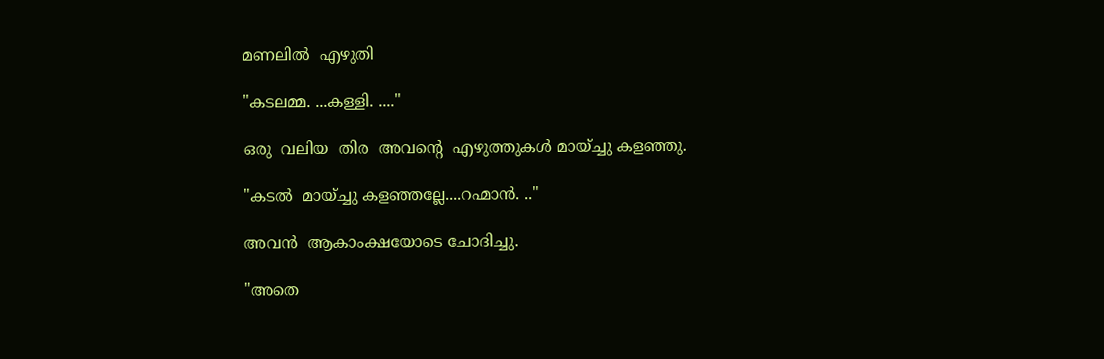മണലില്‍  എഴുതി

"കടലമ്മ. ...കള്ളി. ...."

ഒരു  വലിയ  തിര  അവന്‍റെ  എഴുത്തുകൾ മായ്ച്ചു കളഞ്ഞു.

"കടൽ  മായ്ച്ചു കളഞ്ഞല്ലേ....റഹ്മാന്‍. .."

അവന്‍  ആകാംക്ഷയോടെ ചോദിച്ചു.

"അതെ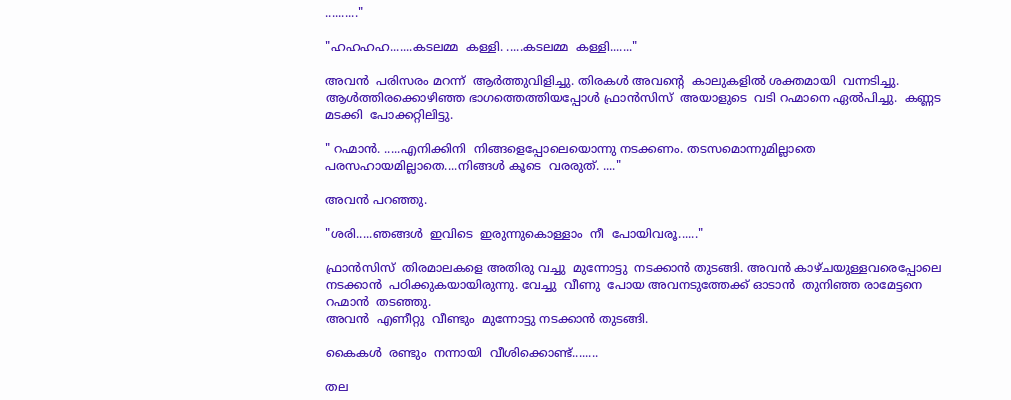.........."

"ഹഹഹഹ.......കടലമ്മ  കള്ളി. .....കടലമ്മ  കള്ളി......."

അവന്‍  പരിസരം മറന്ന്  ആർത്തുവിളിച്ചു. തിരകൾ അവന്‍റെ  കാലുകളിൽ ശക്തമായി  വന്നടിച്ചു. ആൾത്തിരക്കൊഴിഞ്ഞ ഭാഗത്തെത്തിയപ്പോൾ ഫ്രാന്‍സിസ്  അയാളുടെ  വടി റഹ്മാനെ ഏൽപിച്ചു.  കണ്ണട മടക്കി  പോക്കറ്റിലിട്ടു.

" റഹ്മാന്‍. .....എനിക്കിനി  നിങ്ങളെപ്പോലെയൊന്നു നടക്കണം. തടസമൊന്നുമില്ലാതെ  പരസഹായമില്ലാതെ....നിങ്ങൾ കൂടെ  വരരുത്. ...."

അവന്‍ പറഞ്ഞു.

"ശരി.....ഞങ്ങള്‍  ഇവിടെ  ഇരുന്നുകൊള്ളാം  നീ  പോയിവരൂ......"

ഫ്രാന്‍സിസ്  തിരമാലകളെ അതിരു വച്ചു  മുന്നോട്ടു  നടക്കാന്‍ തുടങ്ങി. അവൻ കാഴ്ചയുള്ളവരെപ്പോലെ നടക്കാന്‍  പഠിക്കുകയായിരുന്നു. വേച്ചു  വീണു  പോയ അവനടുത്തേക്ക് ഓടാന്‍  തുനിഞ്ഞ രാമേട്ടനെ റഹ്മാന്‍  തടഞ്ഞു.
അവന്‍  എണീറ്റു  വീണ്ടും  മുന്നോട്ടു നടക്കാന്‍ തുടങ്ങി.

കൈകള്‍  രണ്ടും  നന്നായി  വീശിക്കൊണ്ട്........

തല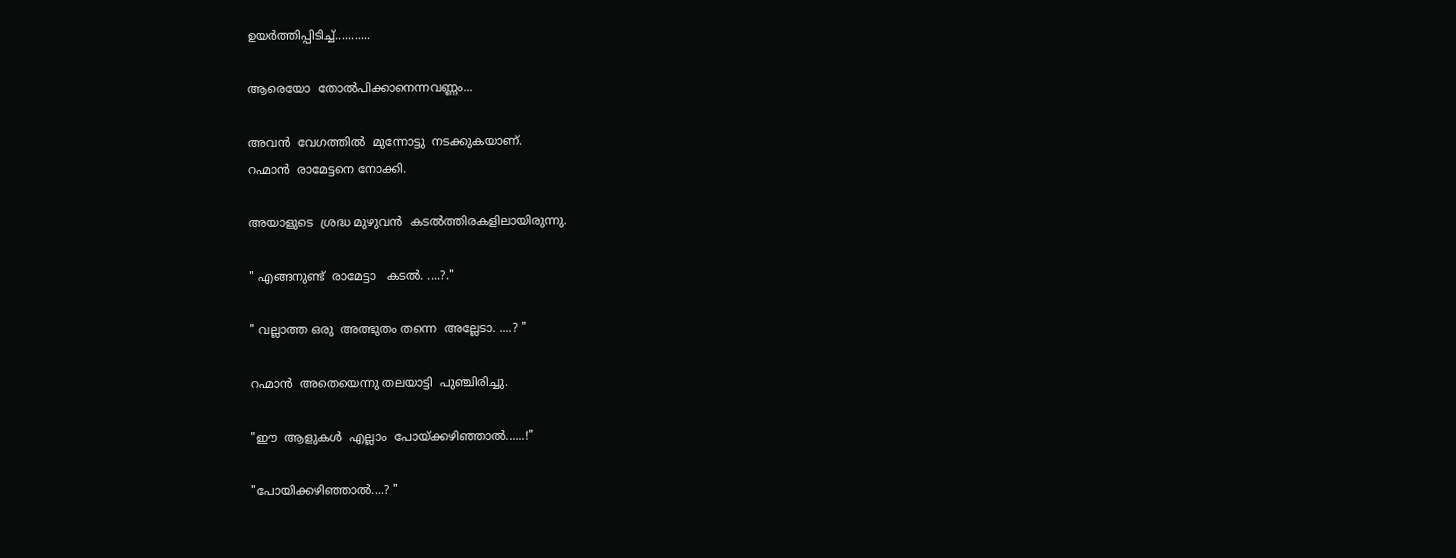ഉയര്‍ത്തിപ്പിടിച്ച്...........

ആരെയോ  തോൽപിക്കാനെന്നവണ്ണം...

അവൻ  വേഗത്തില്‍  മുന്നോട്ടു  നടക്കുകയാണ്.
റഹ്മാന്‍  രാമേട്ടനെ നോക്കി.

അയാളുടെ  ശ്രദ്ധ മുഴുവന്‍  കടൽത്തിരകളിലായിരുന്നു.

" എങ്ങനുണ്ട്  രാമേട്ടാ   കടൽ. ....?."

" വല്ലാത്ത ഒരു  അത്ഭുതം തന്നെ  അല്ലേടാ. ....? "

റഹ്മാന്‍  അതെയെന്നു തലയാട്ടി  പുഞ്ചിരിച്ചു.

"ഈ  ആളുകള്‍  എല്ലാം  പോയ്ക്കഴിഞ്ഞാൽ......!"

"പോയിക്കഴിഞ്ഞാൽ....? "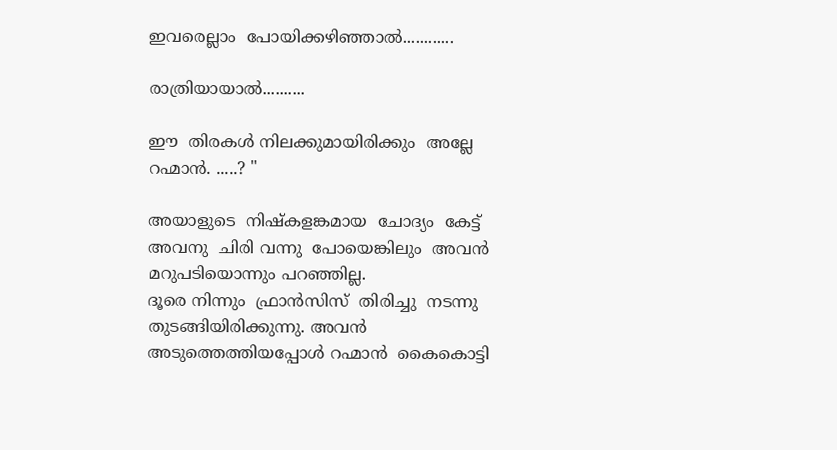ഇവരെല്ലാം  പോയിക്കഴിഞ്ഞാൽ............

രാത്രിയായാൽ..........

ഈ  തിരകൾ നിലക്കുമായിരിക്കും  അല്ലേ  റഹ്മാന്‍. .....? "

അയാളുടെ  നിഷ്കളങ്കമായ  ചോദ്യം  കേട്ട്  അവനു  ചിരി വന്നു  പോയെങ്കിലും  അവന്‍  മറുപടിയൊന്നും പറഞ്ഞില്ല.
ദൂരെ നിന്നും  ഫ്രാന്‍സിസ്  തിരിച്ചു  നടന്നു  തുടങ്ങിയിരിക്കുന്നു. അവന്‍  അടുത്തെത്തിയപ്പോൾ റഹ്മാന്‍  കൈകൊട്ടി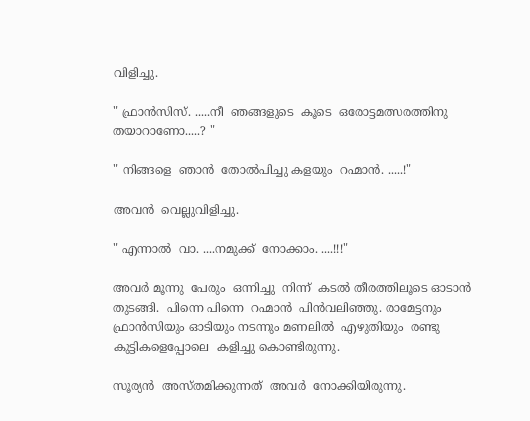വിളിച്ചു.

" ഫ്രാന്‍സിസ്. .....നീ  ഞങ്ങളുടെ  കൂടെ  ഒരോട്ടമത്സരത്തിനു തയാറാണോ.....? "

" നിങ്ങളെ  ഞാന്‍  തോൽപിച്ചു കളയും  റഹ്മാന്‍. .....!"

അവന്‍  വെല്ലുവിളിച്ചു.

" എന്നാല്‍  വാ. ....നമുക്ക്  നോക്കാം. ....!!!"

അവർ മൂന്നു  പേരും  ഒന്നിച്ചു  നിന്ന്  കടൽ തീരത്തിലൂടെ ഓടാന്‍ തുടങ്ങി.  പിന്നെ പിന്നെ  റഹ്മാന്‍  പിൻവലിഞ്ഞു. രാമേട്ടനും  ഫ്രാന്‍സിയും ഓടിയും നടന്നും മണലില്‍  എഴുതിയും  രണ്ടു  കുട്ടികളെപ്പോലെ  കളിച്ചു കൊണ്ടിരുന്നു.

സൂര്യന്‍  അസ്തമിക്കുന്നത്  അവര്‍  നോക്കിയിരുന്നു.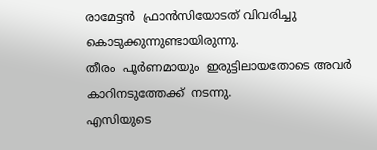രാമേട്ടൻ  ഫ്രാന്‍സിയോടത് വിവരിച്ചു  കൊടുക്കുന്നുണ്ടായിരുന്നു.
തീരം  പൂർണമായും  ഇരുട്ടിലായതോടെ അവര്‍  കാറിനടുത്തേക്ക്  നടന്നു.
എസിയുടെ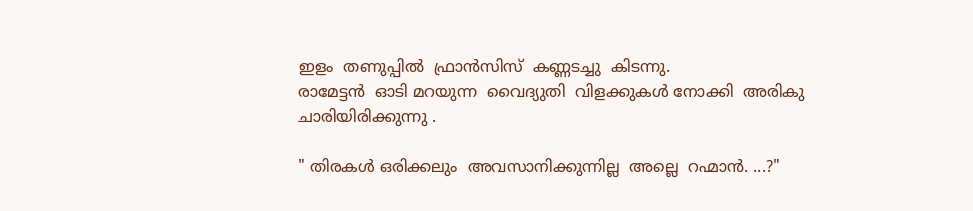ഇളം  തണുപ്പില്‍  ഫ്രാന്‍സിസ്  കണ്ണടച്ചു  കിടന്നു.
രാമേട്ടൻ  ഓടി മറയുന്ന  വൈദ്യുതി  വിളക്കുകൾ നോക്കി  അരികു  ചാരിയിരിക്കുന്നു .

" തിരകൾ ഒരിക്കലും  അവസാനിക്കുന്നില്ല  അല്ലെ  റഹ്മാന്‍. ...?"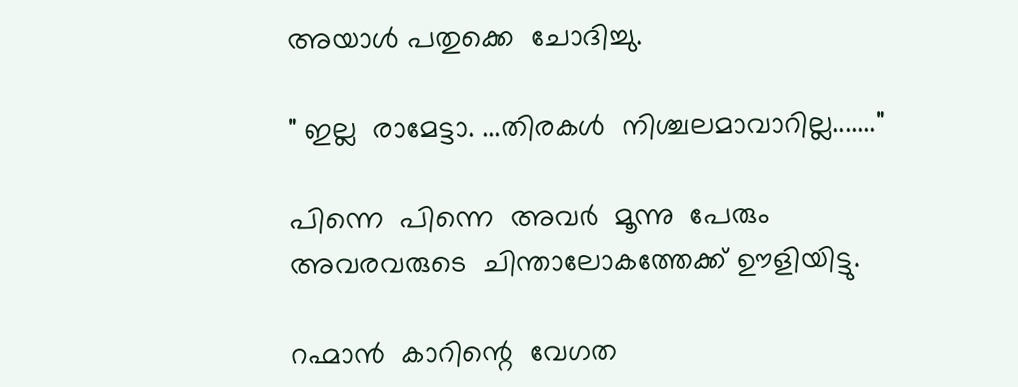അയാള്‍ പതുക്കെ  ചോദിച്ചു.

" ഇല്ല  രാമേട്ടാ. ...തിരകൾ  നിശ്ചലമാവാറില്ല......."

പിന്നെ  പിന്നെ  അവർ  മൂന്നു  പേരും  അവരവരുടെ  ചിന്താലോകത്തേക്ക് ഊളിയിട്ടു.

റഹ്മാന്‍  കാറിന്റെ  വേഗത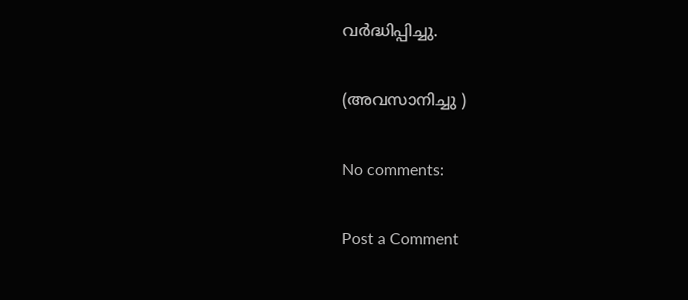വർദ്ധിപ്പിച്ചു.

(അവസാനിച്ചു )

No comments:

Post a Comment